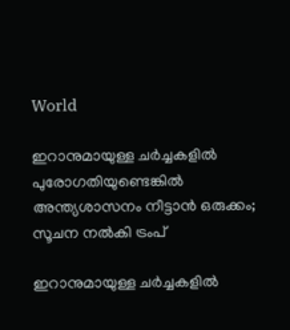World

ഇറാനുമായുള്ള ചര്‍ച്ചകളില്‍ പുരോഗതിയുണ്ടെങ്കില്‍ അന്ത്യശാസനം നീട്ടാന്‍ ഒരുക്കം; സൂചന നല്‍കി ട്രംപ്

ഇറാനുമായുള്ള ചര്‍ച്ചകളില്‍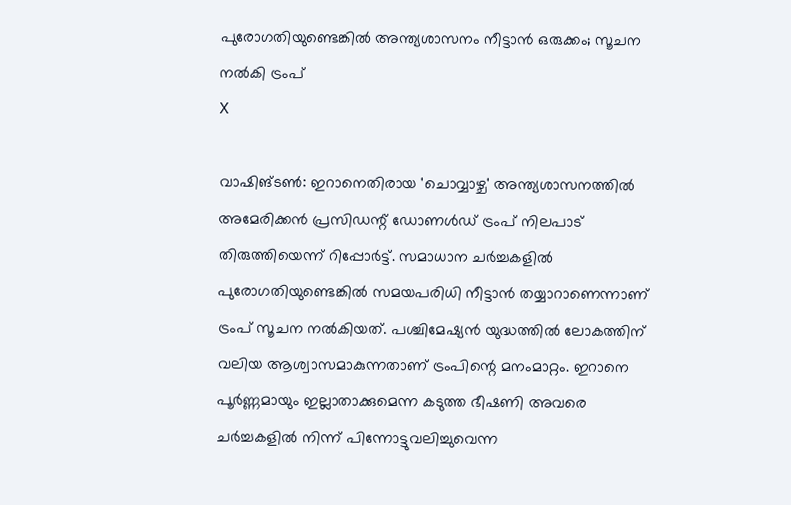പുരോഗതിയുണ്ടെങ്കില്‍ അന്ത്യശാസനം നീട്ടാന്‍ ഒരുക്കം; സൂചന നല്‍കി ട്രംപ്
X

വാഷിങ്ടണ്‍: ഇറാനെതിരായ 'ചൊവ്വാഴ്ച' അന്ത്യശാസനത്തില്‍ അമേരിക്കന്‍ പ്രസിഡന്റ് ഡോണള്‍ഡ് ട്രംപ് നിലപാട് തിരുത്തിയെന്ന് റിപ്പോര്‍ട്ട്. സമാധാന ചര്‍ച്ചകളില്‍ പുരോഗതിയുണ്ടെങ്കില്‍ സമയപരിധി നീട്ടാന്‍ തയ്യാറാണെന്നാണ് ട്രംപ് സൂചന നല്‍കിയത്. പശ്ചിമേഷ്യന്‍ യുദ്ധത്തില്‍ ലോകത്തിന് വലിയ ആശ്വാസമാകുന്നതാണ് ട്രംപിന്റെ മനംമാറ്റം. ഇറാനെ പൂര്‍ണ്ണമായും ഇല്ലാതാക്കുമെന്ന കടുത്ത ഭീഷണി അവരെ ചര്‍ച്ചകളില്‍ നിന്ന് പിന്നോട്ടുവലിച്ചുവെന്ന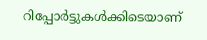റിപ്പോര്‍ട്ടുകള്‍ക്കിടെയാണ്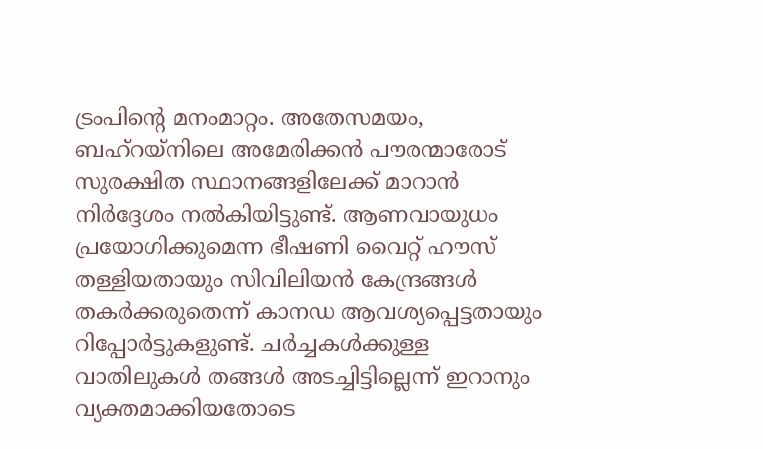ട്രംപിന്റെ മനംമാറ്റം. അതേസമയം, ബഹ്റയ്‌നിലെ അമേരിക്കന്‍ പൗരന്മാരോട് സുരക്ഷിത സ്ഥാനങ്ങളിലേക്ക് മാറാന്‍ നിര്‍ദ്ദേശം നല്‍കിയിട്ടുണ്ട്. ആണവായുധം പ്രയോഗിക്കുമെന്ന ഭീഷണി വൈറ്റ് ഹൗസ് തള്ളിയതായും സിവിലിയന്‍ കേന്ദ്രങ്ങള്‍ തകര്‍ക്കരുതെന്ന് കാനഡ ആവശ്യപ്പെട്ടതായും റിപ്പോര്‍ട്ടുകളുണ്ട്. ചര്‍ച്ചകള്‍ക്കുള്ള വാതിലുകള്‍ തങ്ങള്‍ അടച്ചിട്ടില്ലെന്ന് ഇറാനും വ്യക്തമാക്കിയതോടെ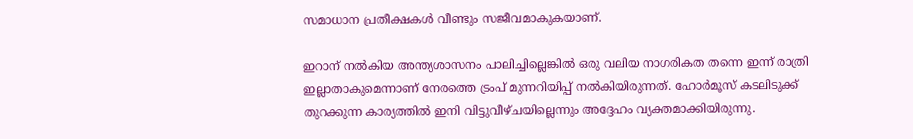സമാധാന പ്രതീക്ഷകള്‍ വീണ്ടും സജീവമാകുകയാണ്.

ഇറാന് നല്‍കിയ അന്ത്യശാസനം പാലിച്ചില്ലെങ്കില്‍ ഒരു വലിയ നാഗരികത തന്നെ ഇന്ന് രാത്രി ഇല്ലാതാകുമെന്നാണ് നേരത്തെ ട്രംപ് മുന്നറിയിപ്പ് നല്‍കിയിരുന്നത്. ഹോര്‍മൂസ് കടലിടുക്ക് തുറക്കുന്ന കാര്യത്തില്‍ ഇനി വിട്ടുവീഴ്ചയില്ലെന്നും അദ്ദേഹം വ്യക്തമാക്കിയിരുന്നു.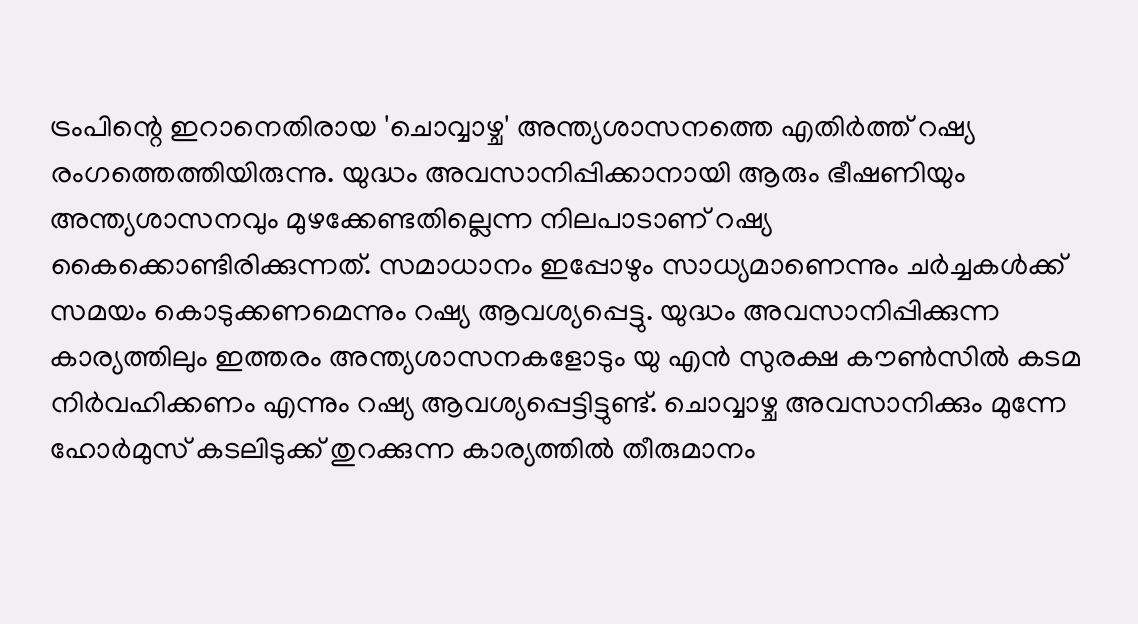ട്രംപിന്റെ ഇറാനെതിരായ 'ചൊവ്വാഴ്ച' അന്ത്യശാസനത്തെ എതിര്‍ത്ത് റഷ്യ രംഗത്തെത്തിയിരുന്നു. യുദ്ധം അവസാനിപ്പിക്കാനായി ആരും ഭീഷണിയും അന്ത്യശാസനവും മുഴക്കേണ്ടതില്ലെന്ന നിലപാടാണ് റഷ്യ കൈക്കൊണ്ടിരിക്കുന്നത്. സമാധാനം ഇപ്പോഴും സാധ്യമാണെന്നും ചര്‍ച്ചകള്‍ക്ക് സമയം കൊടുക്കണമെന്നും റഷ്യ ആവശ്യപ്പെട്ടു. യുദ്ധം അവസാനിപ്പിക്കുന്ന കാര്യത്തിലും ഇത്തരം അന്ത്യശാസനകളോടും യു എന്‍ സുരക്ഷ കൗണ്‍സില്‍ കടമ നിര്‍വഹിക്കണം എന്നും റഷ്യ ആവശ്യപ്പെട്ടിട്ടുണ്ട്. ചൊവ്വാഴ്ച അവസാനിക്കും മുന്നേ ഹോര്‍മുസ് കടലിടുക്ക് തുറക്കുന്ന കാര്യത്തില്‍ തീരുമാനം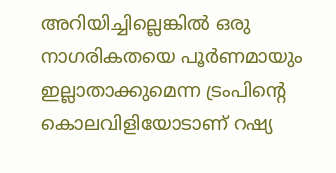അറിയിച്ചില്ലെങ്കില്‍ ഒരു നാഗരികതയെ പൂര്‍ണമായും ഇല്ലാതാക്കുമെന്ന ട്രംപിന്റെ കൊലവിളിയോടാണ് റഷ്യ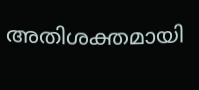അതിശക്തമായി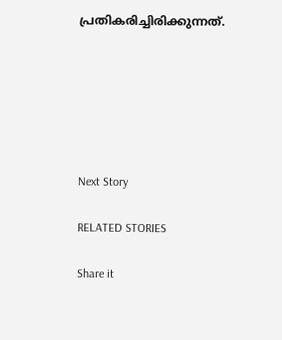പ്രതികരിച്ചിരിക്കുന്നത്.






Next Story

RELATED STORIES

Share it